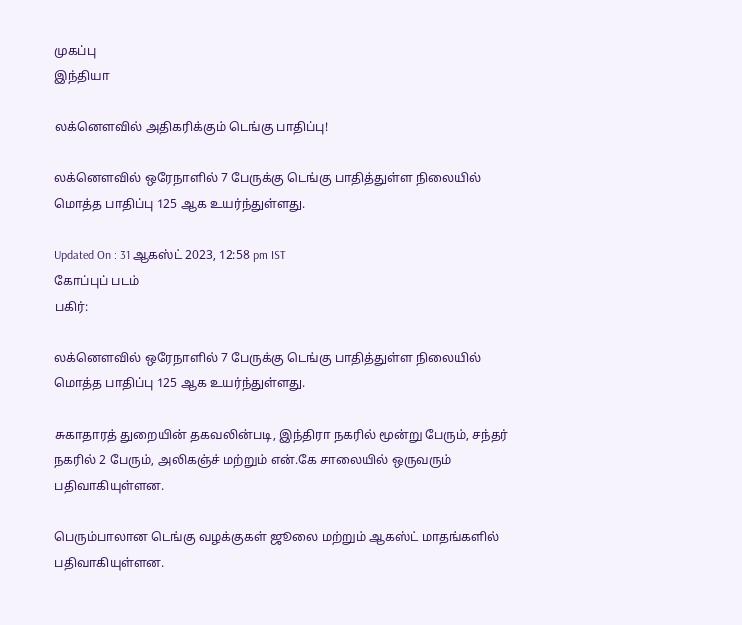முகப்பு
இந்தியா

லக்னௌவில் அதிகரிக்கும் டெங்கு பாதிப்பு!

லக்னௌவில் ஒரேநாளில் 7 பேருக்கு டெங்கு பாதித்துள்ள நிலையில் மொத்த பாதிப்பு 125 ஆக உயர்ந்துள்ளது.

Updated On : 31 ஆகஸ்ட் 2023, 12:58 pm IST
கோப்புப் படம்
பகிர்:

லக்னௌவில் ஒரேநாளில் 7 பேருக்கு டெங்கு பாதித்துள்ள நிலையில் மொத்த பாதிப்பு 125 ஆக உயர்ந்துள்ளது.

சுகாதாரத் துறையின் தகவலின்படி, இந்திரா நகரில் மூன்று பேரும், சந்தர் நகரில் 2 பேரும், அலிகஞ்ச் மற்றும் என்.கே சாலையில் ஒருவரும் பதிவாகியுள்ளன.

பெரும்பாலான டெங்கு வழக்குகள் ஜூலை மற்றும் ஆகஸ்ட் மாதங்களில் பதிவாகியுள்ளன.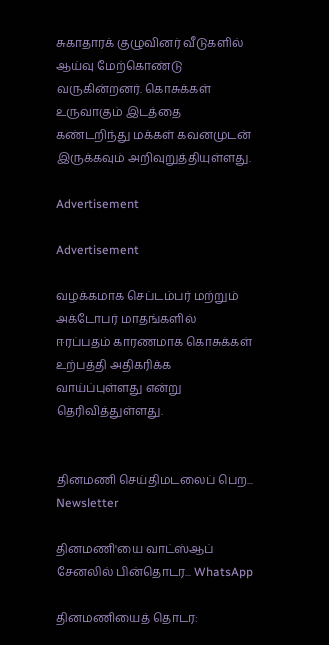சுகாதாரக் குழுவினர் வீடுகளில் ஆய்வு மேற்கொண்டு வருகின்றனர். கொசுக்கள் உருவாகும் இடத்தை கண்டறிந்து மக்கள் கவனமுடன் இருக்கவும் அறிவுறுத்தியுள்ளது.

Advertisement

Advertisement

வழக்கமாக செப்டம்பர் மற்றும் அக்டோபர் மாதங்களில் ஈரப்பதம் காரணமாக கொசுக்கள் உற்பத்தி அதிகரிக்க வாய்ப்புள்ளது என்று தெரிவித்துள்ளது.


தினமணி செய்திமடலைப் பெற... Newsletter

தினமணி'யை வாட்ஸ்ஆப் சேனலில் பின்தொடர... WhatsApp

தினமணியைத் தொடர: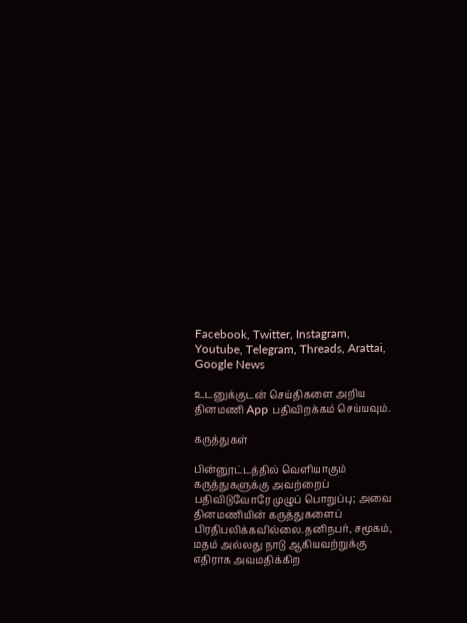Facebook, Twitter, Instagram, Youtube, Telegram, Threads, Arattai, Google News

உடனுக்குடன் செய்திகளை அறிய தினமணி App பதிவிறக்கம் செய்யவும்.

கருத்துகள்

பின்னூட்டத்தில் வெளியாகும் கருத்துகளுக்கு அவற்றைப் பதிவிடுவோரே முழுப் பொறுப்பு; அவை தினமணியின் கருத்துகளைப் பிரதிபலிக்கவில்லை.தனிநபர், சமூகம், மதம் அல்லது நாடு ஆகியவற்றுக்கு எதிராக அவமதிக்கிற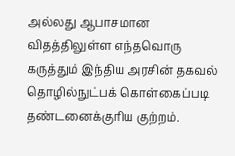அல்லது ஆபாசமான விதத்திலுள்ள எந்தவொரு கருத்தும் இந்திய அரசின் தகவல் தொழில்நுட்பக் கொள்கைப்படி தண்டனைக்குரிய குற்றம்.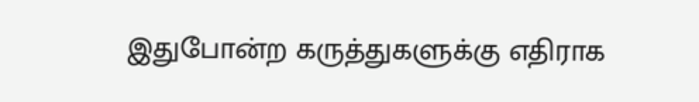இதுபோன்ற கருத்துகளுக்கு எதிராக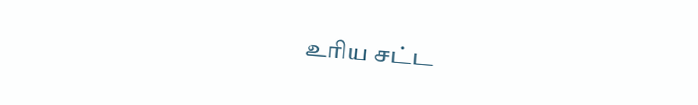உரிய சட்ட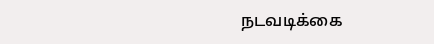நடவடிக்கை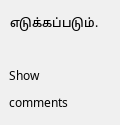எடுக்கப்படும்.

Show comments